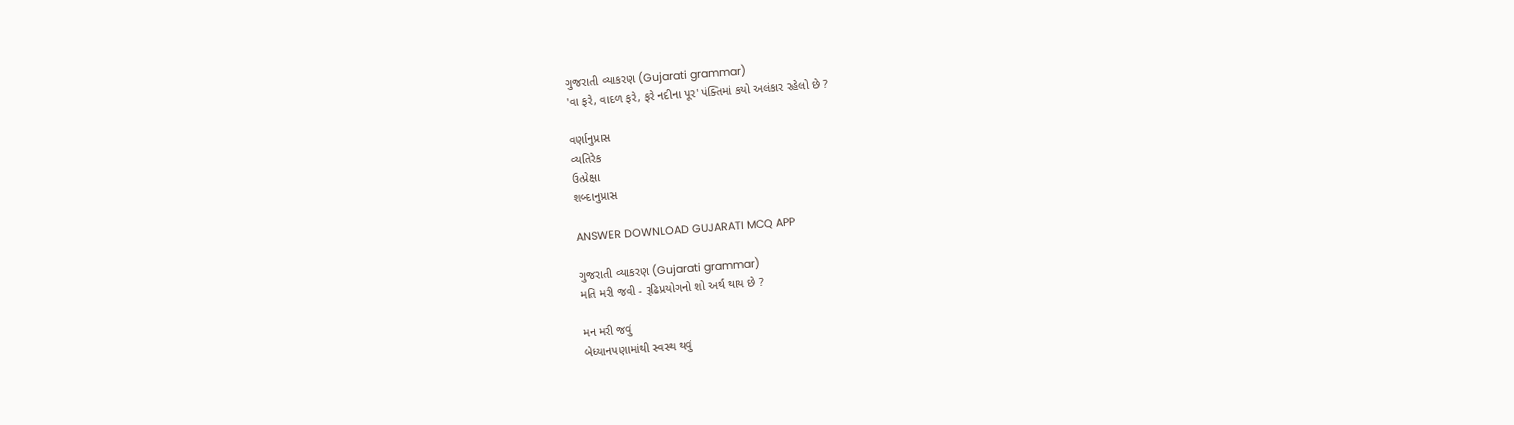ગુજરાતી વ્યાકરણ (Gujarati grammar)
'વા ફરે, વાદળ ફરે, ફરે નદીના પૂર' પંક્તિમાં કયો અલંકાર રહેલો છે ?

વર્ણાનુપ્રાસ
વ્યતિરેક
ઉત્પ્રેક્ષા
શબ્દાનુપ્રાસ

ANSWER DOWNLOAD GUJARATI MCQ APP

ગુજરાતી વ્યાકરણ (Gujarati grammar)
મતિ મરી જવી - રૂઢિપ્રયોગનો શો અર્થ થાય છે ?

મન મરી જવું
બેધ્યાનપણામાંથી સ્વસ્થ થવું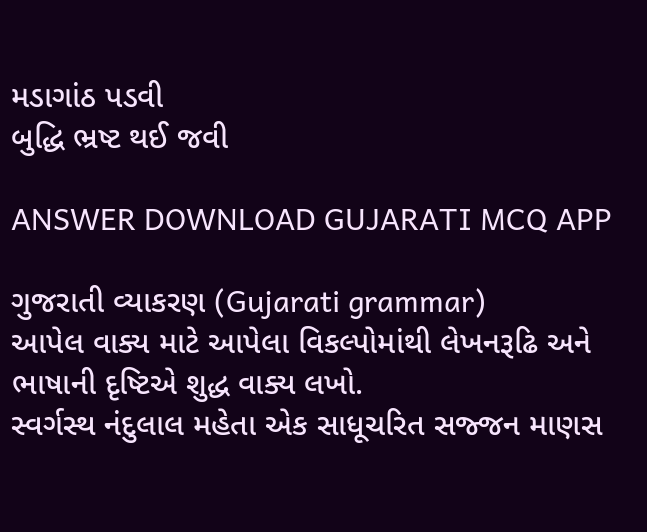મડાગાંઠ પડવી
બુદ્ધિ ભ્રષ્ટ થઈ જવી

ANSWER DOWNLOAD GUJARATI MCQ APP

ગુજરાતી વ્યાકરણ (Gujarati grammar)
આપેલ વાક્ય માટે આપેલા વિકલ્પોમાંથી લેખનરૂઢિ અને ભાષાની દૃષ્ટિએ શુદ્ધ વાક્ય લખો.
સ્વર્ગસ્થ નંદુલાલ મહેતા એક સાધૂચરિત સજ્જન માણસ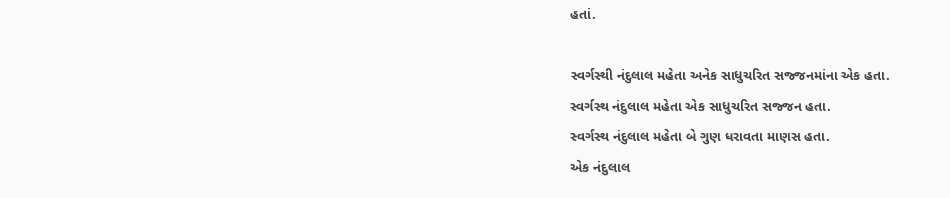હતાં.

સ્વર્ગસ્થી નંદુલાલ મહેતા અનેક સાધુચરિત સજ્જનમાંના એક હતા.
સ્વર્ગસ્થ નંદુલાલ મહેતા એક સાધુચરિત સજ્જન હતા.
સ્વર્ગસ્થ નંદુલાલ મહેતા બે ગુણ ધરાવતા માણસ હતા.
એક નંદુલાલ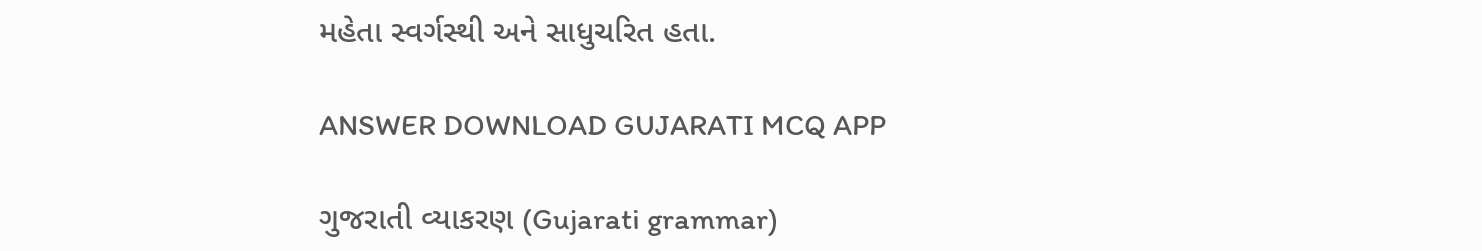મહેતા સ્વર્ગસ્થી અને સાધુચરિત હતા.

ANSWER DOWNLOAD GUJARATI MCQ APP

ગુજરાતી વ્યાકરણ (Gujarati grammar)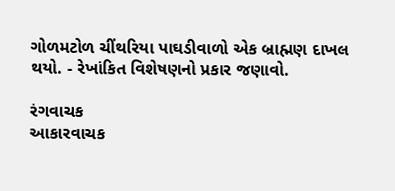ગોળમટોળ ચીંથરિયા પાઘડીવાળો એક બ્રાહ્મણ દાખલ થયો. - રેખાંકિત વિશેષણનો પ્રકાર જણાવો.

રંગવાચક
આકારવાચક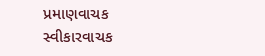પ્રમાણવાચક
સ્વીકારવાચક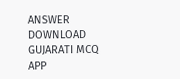ANSWER DOWNLOAD GUJARATI MCQ APP